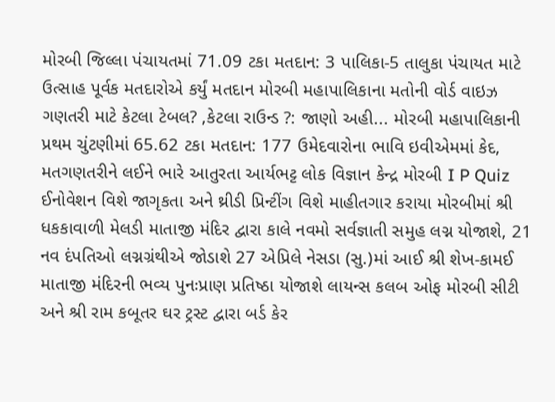મોરબી જિલ્લા પંચાયતમાં 71.09 ટકા મતદાન: 3 પાલિકા-5 તાલુકા પંચાયત માટે ઉત્સાહ પૂર્વક મતદારોએ કર્યું મતદાન મોરબી મહાપાલિકાના મતોની વોર્ડ વાઇઝ ગણતરી માટે કેટલા ટેબલ? ,કેટલા રાઉન્ડ ?: જાણો અહી... મોરબી મહાપાલિકાની પ્રથમ ચુંટણીમાં 65.62 ટકા મતદાન: 177 ઉમેદવારોના ભાવિ ઇવીએમમાં કેદ, મતગણતરીને લઈને ભારે આતુરતા આર્યભટ્ટ લોક વિજ્ઞાન કેન્દ્ર મોરબી I P Quiz ઈનોવેશન વિશે જાગૃકતા અને થ્રીડી પ્રિન્ટીંગ વિશે માહીતગાર કરાયા મોરબીમાં શ્રી ધકકાવાળી મેલડી માતાજી મંદિર દ્વારા કાલે નવમો સર્વજ્ઞાતી સમુહ લગ્ન યોજાશે, 21 નવ દંપતિઓ લગ્નગ્રંથીએ જોડાશે 27 એપ્રિલે નેસડા (સુ.)માં આઈ શ્રી શેખ-કામઈ માતાજી મંદિરની ભવ્ય પુનઃપ્રાણ પ્રતિષ્ઠા યોજાશે લાયન્સ કલબ ઓફ મોરબી સીટી અને શ્રી રામ કબૂતર ઘર ટ્રસ્ટ દ્વારા બર્ડ કેર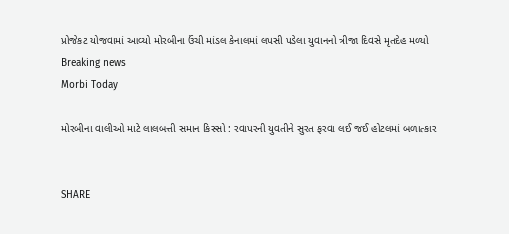પ્રોજેકટ યોજવામાં આવ્યો મોરબીના ઉંચી માંડલ કેનાલમાં લપસી પડેલા યુવાનનો ત્રીજા દિવસે મૃતદેહ મળ્યો
Breaking news
Morbi Today

મોરબીના વાલીઓ માટે લાલબત્તી સમાન કિસ્સો : રવાપરની યુવતીને સુરત ફરવા લઈ જઈ હોટલમાં બળાત્કાર


SHARE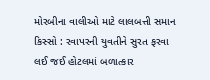મોરબીના વાલીઓ માટે લાલબત્તી સમાન કિસ્સો : રવાપરની યુવતીને સુરત ફરવા લઈ જઈ હોટલમાં બળાત્કાર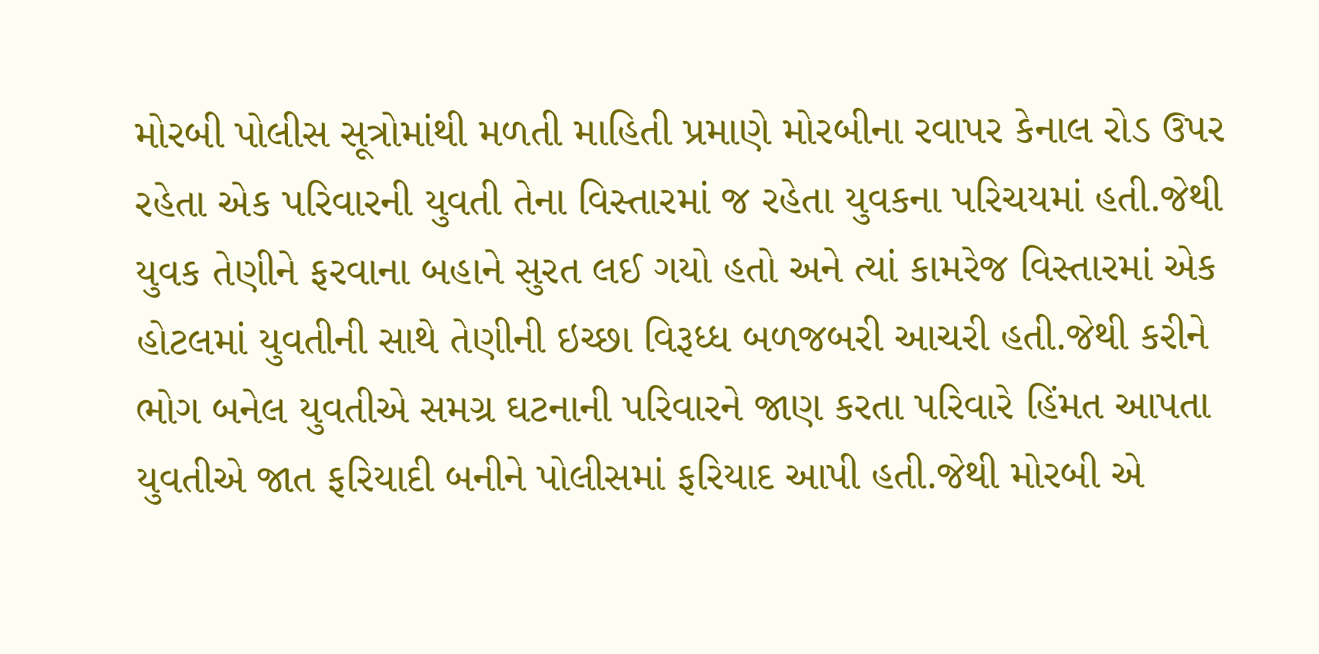મોરબી પોલીસ સૂત્રોમાંથી મળતી માહિતી પ્રમાણે મોરબીના રવાપર કેનાલ રોડ ઉપર રહેતા એક પરિવારની યુવતી તેના વિસ્તારમાં જ રહેતા યુવકના પરિચયમાં હતી.જેથી યુવક તેણીને ફરવાના બહાને સુરત લઈ ગયો હતો અને ત્યાં કામરેજ વિસ્તારમાં એક હોટલમાં યુવતીની સાથે તેણીની ઇચ્છા વિરૂધ્ધ બળજબરી આચરી હતી.જેથી કરીને ભોગ બનેલ યુવતીએ સમગ્ર ઘટનાની પરિવારને જાણ કરતા પરિવારે હિંમત આપતા યુવતીએ જાત ફરિયાદી બનીને પોલીસમાં ફરિયાદ આપી હતી.જેથી મોરબી એ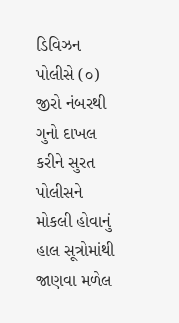ડિવિઝન પોલીસે (૦) જીરો નંબરથી ગુનો દાખલ કરીને સુરત પોલીસને મોકલી હોવાનું હાલ સૂત્રોમાંથી જાણવા મળેલ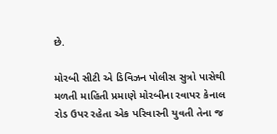છે.

મોરબી સીટી એ ડિવિઝન પોલીસ સુત્રો પાસેથી મળતી માહિતી પ્રમાણે મોરબીના રવાપર કેનાલ રોડ ઉપર રહેતા એક પરિવારની યુવતી તેના જ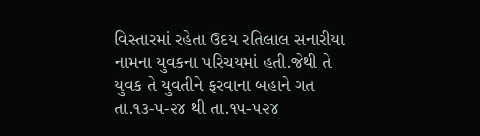વિસ્તારમાં રહેતા ઉદય રતિલાલ સનારીયા નામના યુવકના પરિચયમાં હતી.જેથી તે યુવક તે યુવતીને ફરવાના બહાને ગત તા.૧૩-૫-૨૪ થી તા.૧૫-૫૨૪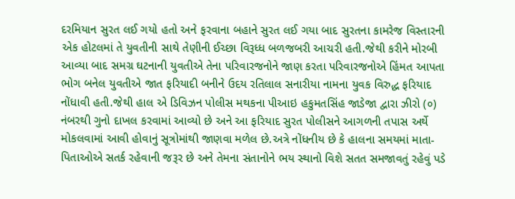દરમિયાન સુરત લઈ ગયો હતો અને ફરવાના બહાને સુરત લઈ ગયા બાદ સુરતના કામરેજ વિસ્તારની એક હોટલમાં તે યુવતીની સાથે તેણીની ઈચ્છા વિરૂધ્ધ બળજબરી આચરી હતી.જેથી કરીને મોરબી આવ્યા બાદ સમગ્ર ઘટનાની યુવતીએ તેના પરિવારજનોને જાણ કરતા પરિવારજનોએ હિંમત આપતા ભોગ બનેલ યુવતીએ જાત ફરિયાદી બનીને ઉદય રતિલાલ સનારીયા નામના યુવક વિરુદ્ધ ફરિયાદ નોંધાવી હતી.જેથી હાલ એ ડિવિઝન પોલીસ મથકના પીઆઇ હકુમતસિંહ જાડેજા દ્વારા ઝીરો (૦) નંબરથી ગુનો દાખલ કરવામાં આવ્યો છે અને આ ફરિયાદ સુરત પોલીસને આગળની તપાસ અર્થે મોકલવામાં આવી હોવાનું સૂત્રોમાંથી જાણવા મળેલ છે.અત્રે નોંધનીય છે કે હાલના સમયમાં માતા-પિતાઓએ સતર્ક રહેવાની જરૂર છે અને તેમના સંતાનોને ભય સ્થાનો વિશે સતત સમજાવતું રહેવું પડે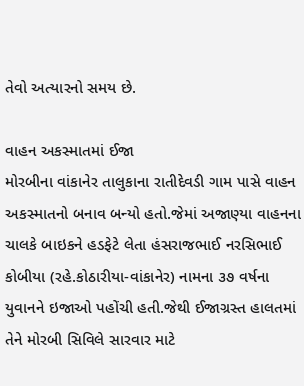તેવો અત્યારનો સમય છે.

વાહન અકસ્માતમાં ઈજા
મોરબીના વાંકાનેર તાલુકાના રાતીદેવડી ગામ પાસે વાહન અકસ્માતનો બનાવ બન્યો હતો.જેમાં અજાણ્યા વાહનના ચાલકે બાઇકને હડફેટે લેતા હંસરાજભાઈ નરસિભાઈ કોબીયા (રહે.કોઠારીયા-વાંકાનેર) નામના ૩૭ વર્ષના યુવાનને ઇજાઓ પહોંચી હતી.જેથી ઈજાગ્રસ્ત હાલતમાં તેને મોરબી સિવિલે સારવાર માટે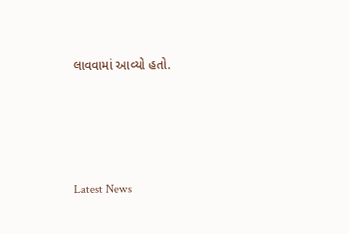લાવવામાં આવ્યો હતો.






Latest News